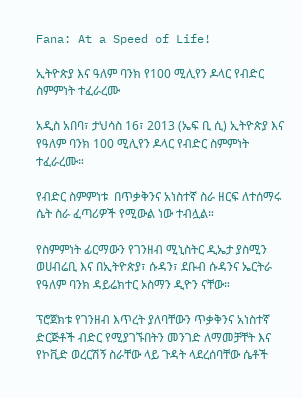Fana: At a Speed of Life!

ኢትዮጵያ እና ዓለም ባንክ የ100 ሚሊየን ዶላር የብድር ስምምነት ተፈራረሙ

አዲስ አበባ፣ ታህሳስ 16፣ 2013 (ኤፍ ቢ ሲ) ኢትዮጵያ እና የዓለም ባንክ 100 ሚሊየን ዶላር የብድር ስምምነት ተፈራረሙ።

የብድር ስምምነቱ  በጥቃቅንና አነስተኛ ስራ ዘርፍ ለተሰማሩ ሴት ስራ ፈጣሪዎች የሚውል ነው ተብሏል።

የስምምነት ፊርማውን የገንዘብ ሚኒስትር ዲኤታ ያስሚን ወሀብሬቢ እና በኢትዮጵያ፣ ሱዳን፣ ደቡብ ሱዳንና ኤርትራ የዓለም ባንክ ዳይሬክተር ኦስማን ዲዮን ናቸው።

ፕሮጀክቱ የገንዘብ እጥረት ያለባቸውን ጥቃቅንና አነስተኛ ድርጅቶች ብድር የሚያገኙበትን መንገድ ለማመቻቸት እና የኮቪድ ወረርሽኝ ስራቸው ላይ ጉዳት ላደረሰባቸው ሴቶች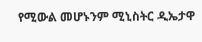የሚውል መሆኑንም ሚኒስትር ዲኤታዋ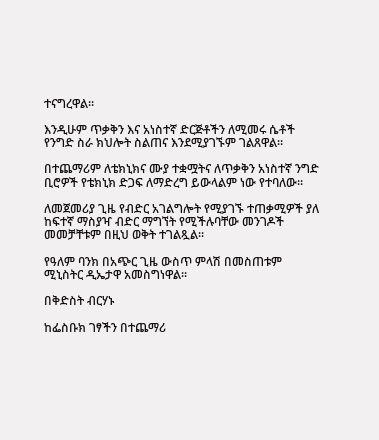ተናግረዋል።

እንዲሁም ጥቃቅን እና አነስተኛ ድርጅቶችን ለሚመሩ ሴቶች የንግድ ስራ ክህሎት ስልጠና እንደሚያገኙም ገልጸዋል።

በተጨማሪም ለቴክኒክና ሙያ ተቋሟትና ለጥቃቅን አነስተኛ ንግድ ቢሮዎች የቴክኒክ ድጋፍ ለማድረግ ይውላልም ነው የተባለው፡፡

ለመጀመሪያ ጊዜ የብድር አገልግሎት የሚያገኙ ተጠቃሚዎች ያለ ከፍተኛ ማስያዣ ብድር ማግኘት የሚችሉባቸው መንገዶች መመቻቸቱም በዚህ ወቅት ተገልጿል።

የዓለም ባንክ በአጭር ጊዜ ውስጥ ምላሽ በመስጠቱም ሚኒስትር ዲኤታዋ አመስግነዋል፡፡

በቅድስት ብርሃኑ

ከፌስቡክ ገፃችን በተጨማሪ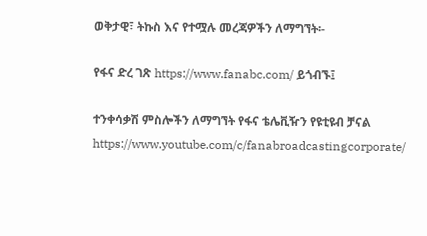ወቅታዊ፣ ትኩስ እና የተሟሉ መረጃዎችን ለማግኘት፡-

የፋና ድረ ገጽ https://www.fanabc.com/ ይጎብኙ፤

ተንቀሳቃሽ ምስሎችን ለማግኘት የፋና ቴሌቪዥን የዩቲዩብ ቻናል https://www.youtube.com/c/fanabroadcastingcorporate/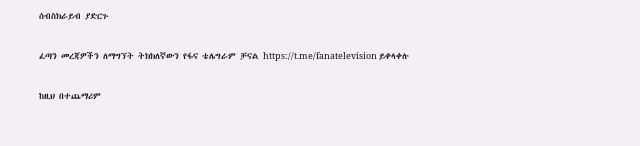ሰብስክራይብ ያድርጉ

ፈጣን መረጃዎችን ለማግኘት ትክክለኛውን የፋና ቴሌግራም ቻናል https://t.me/fanatelevision ይቀላቀሉ

ከዚህ በተጨማሪም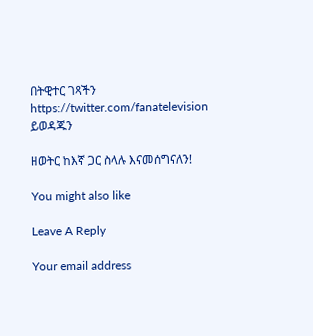በትዊተር ገጻችን https://twitter.com/fanatelevision ይወዳጁን

ዘወትር ከእኛ ጋር ስላሉ እናመሰግናለን!

You might also like

Leave A Reply

Your email address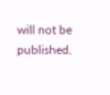will not be published.